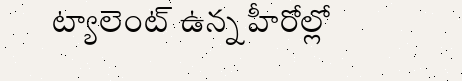ట్యాలెంట్ ఉన్న హీరోల్లో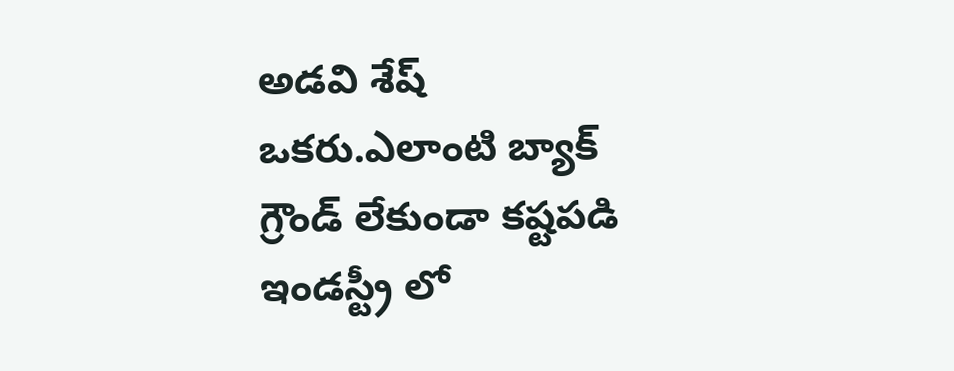అడవి శేష్ ఒకరు.ఎలాంటి బ్యాక్ గ్రౌండ్ లేకుండా కష్టపడి ఇండస్ట్రీ లో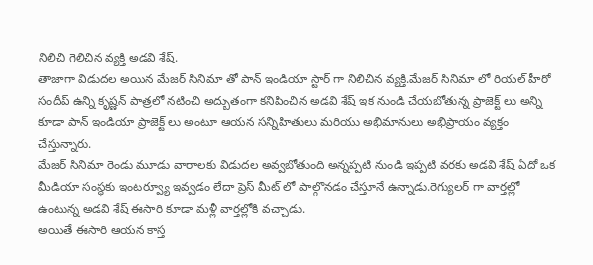నిలిచి గెలిచిన వ్యక్తి అడవి శేష్.
తాజాగా విడుదల అయిన మేజర్ సినిమా తో పాన్ ఇండియా స్టార్ గా నిలిచిన వ్యక్తి.మేజర్ సినిమా లో రియల్ హీరో సందీప్ ఉన్ని కృష్ణన్ పాత్రలో నటించి అద్బుతంగా కనిపించిన అడవి శేష్ ఇక నుండి చేయబోతున్న ప్రాజెక్ట్ లు అన్ని కూడా పాన్ ఇండియా ప్రాజెక్ట్ లు అంటూ ఆయన సన్నిహితులు మరియు అభిమానులు అభిప్రాయం వ్యక్తం చేస్తున్నారు.
మేజర్ సినిమా రెండు మూడు వారాలకు విడుదల అవ్వబోతుంది అన్నప్పటి నుండి ఇప్పటి వరకు అడవి శేష్ ఏదో ఒక మీడియా సంస్థకు ఇంటర్వ్యూ ఇవ్వడం లేదా ప్రెస్ మీట్ లో పాల్గొనడం చేస్తూనే ఉన్నాడు.రెగ్యులర్ గా వార్తల్లో ఉంటున్న అడవి శేష్ ఈసారి కూడా మళ్లీ వార్తల్లోకి వచ్చాడు.
అయితే ఈసారి ఆయన కాస్త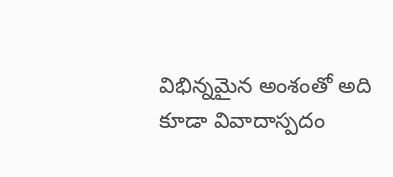విభిన్నమైన అంశంతో అది కూడా వివాదాస్పదం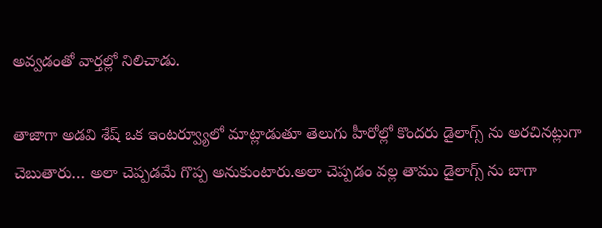అవ్వడంతో వార్తల్లో నిలిచాడు.

తాజాగా అడవి శేష్ ఒక ఇంటర్వ్యూలో మాట్లాడుతూ తెలుగు హీరోల్లో కొందరు డైలాగ్స్ ను అరచినట్లుగా చెబుతారు… అలా చెప్పడమే గొప్ప అనుకుంటారు.అలా చెప్పడం వల్ల తాము డైలాగ్స్ ను బాగా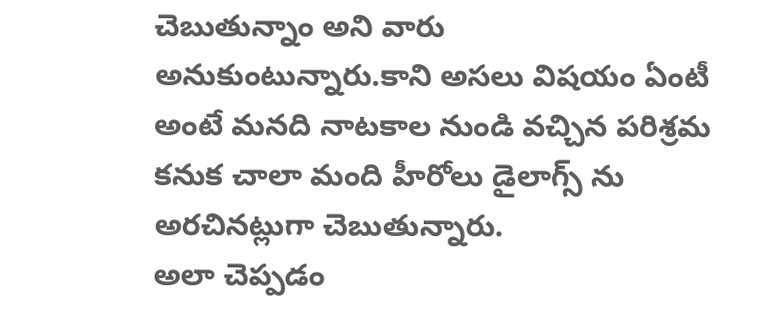చెబుతున్నాం అని వారు అనుకుంటున్నారు.కాని అసలు విషయం ఏంటీ అంటే మనది నాటకాల నుండి వచ్చిన పరిశ్రమ కనుక చాలా మంది హీరోలు డైలాగ్స్ ను అరచినట్లుగా చెబుతున్నారు.
అలా చెప్పడం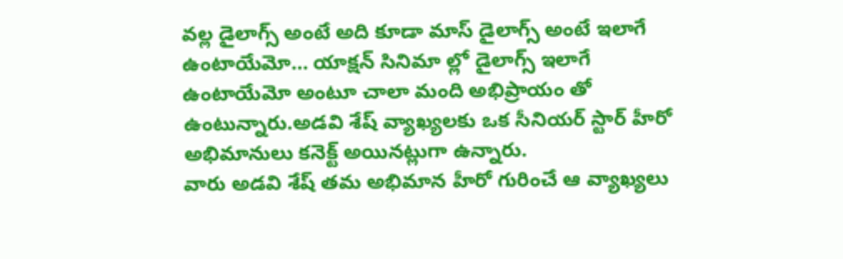వల్ల డైలాగ్స్ అంటే అది కూడా మాస్ డైలాగ్స్ అంటే ఇలాగే ఉంటాయేమో… యాక్షన్ సినిమా ల్లో డైలాగ్స్ ఇలాగే ఉంటాయేమో అంటూ చాలా మంది అభిప్రాయం తో ఉంటున్నారు.అడవి శేష్ వ్యాఖ్యలకు ఒక సీనియర్ స్టార్ హీరో అభిమానులు కనెక్ట్ అయినట్లుగా ఉన్నారు.
వారు అడవి శేష్ తమ అభిమాన హీరో గురించే ఆ వ్యాఖ్యలు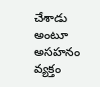చేశాడు అంటూ అసహనం వ్యక్తం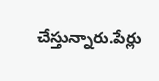చేస్తున్నారు.పేర్లు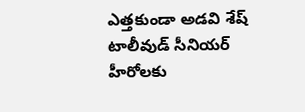ఎత్తకుండా అడవి శేష్ టాలీవుడ్ సీనియర్ హీరోలకు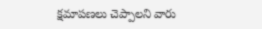క్షమాపణలు చెప్పాలని వారు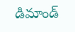డిమాండ్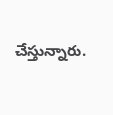చేస్తున్నారు.